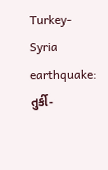Turkey-Syria earthquake: તુર્કી-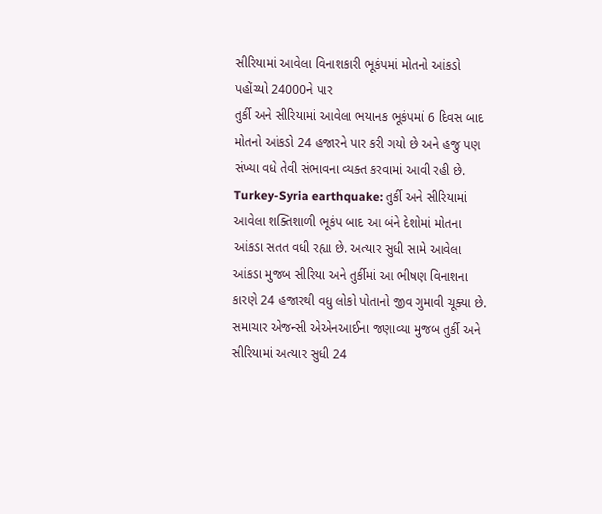સીરિયામાં આવેલા વિનાશકારી ભૂકંપમાં મોતનો આંકડો પહોંચ્યો 24000ને પાર
તુર્કી અને સીરિયામાં આવેલા ભયાનક ભૂકંપમાં 6 દિવસ બાદ મોતનો આંકડો 24 હજારને પાર કરી ગયો છે અને હજુ પણ સંખ્યા વધે તેવી સંભાવના વ્યક્ત કરવામાં આવી રહી છે.
Turkey-Syria earthquake: તુર્કી અને સીરિયામાં આવેલા શક્તિશાળી ભૂકંપ બાદ આ બંને દેશોમાં મોતના આંકડા સતત વધી રહ્યા છે. અત્યાર સુધી સામે આવેલા આંકડા મુજબ સીરિયા અને તુર્કીમાં આ ભીષણ વિનાશના કારણે 24 હજારથી વધુ લોકો પોતાનો જીવ ગુમાવી ચૂક્યા છે. સમાચાર એજન્સી એએનઆઈના જણાવ્યા મુજબ તુર્કી અને સીરિયામાં અત્યાર સુધી 24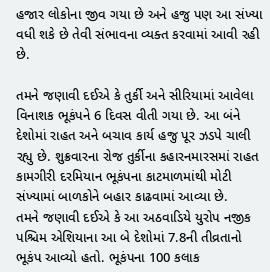હજાર લોકોના જીવ ગયા છે અને હજુ પણ આ સંખ્યા વધી શકે છે તેવી સંભાવના વ્યક્ત કરવામાં આવી રહી છે.

તમને જણાવી દઈએ કે તુર્કી અને સીરિયામાં આવેલા વિનાશક ભૂકંપને 6 દિવસ વીતી ગયા છે. આ બંને દેશોમાં રાહત અને બચાવ કાર્ય હજુ પૂર ઝડપે ચાલી રહ્યુ છે. શુક્રવારના રોજ તુર્કીના કહારનમારસમાં રાહત કામગીરી દરમિયાન ભૂકંપના કાટમાળમાંથી મોટી સંખ્યામાં બાળકોને બહાર કાઢવામાં આવ્યા છે.
તમને જણાવી દઈએ કે આ અઠવાડિયે યુરોપ નજીક પશ્ચિમ એશિયાના આ બે દેશોમાં 7.8ની તીવ્રતાનો ભૂકંપ આવ્યો હતો. ભૂકંપના 100 કલાક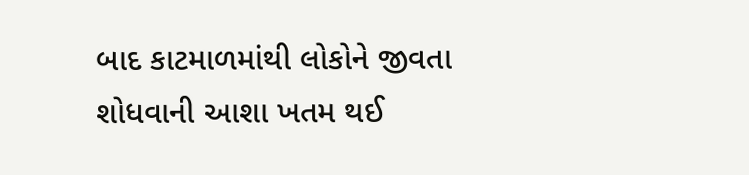બાદ કાટમાળમાંથી લોકોને જીવતા શોધવાની આશા ખતમ થઈ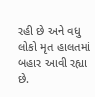રહી છે અને વધુ લોકો મૃત હાલતમાં બહાર આવી રહ્યા છે.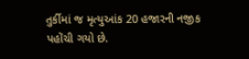તુર્કીમાં જ મૃત્યુઆંક 20 હજારની નજીક પહોંચી ગયો છે.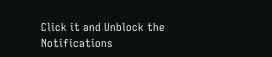Click it and Unblock the Notifications